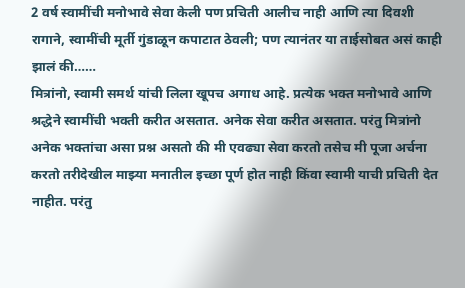2 वर्ष स्वामींची मनोभावे सेवा केली पण प्रचिती आलीच नाही आणि त्या दिवशी रागाने, स्वामींची मूर्ती गुंडाळून कपाटात ठेवली; पण त्यानंतर या ताईसोबत असं काही झालं की……
मित्रांनो, स्वामी समर्थ यांची लिला खूपच अगाध आहे. प्रत्येक भक्त मनोभावे आणि श्रद्धेने स्वामींची भक्ती करीत असतात. अनेक सेवा करीत असतात. परंतु मित्रांनो अनेक भक्तांचा असा प्रश्न असतो की मी एवढ्या सेवा करतो तसेच मी पूजा अर्चना करतो तरीदेखील माझ्या मनातील इच्छा पूर्ण होत नाही किंवा स्वामी याची प्रचिती देत नाहीत. परंतु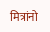मित्रांनो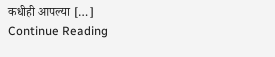कधीही आपल्या […]
Continue Reading